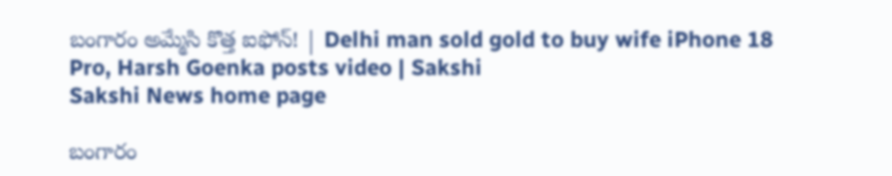బంగారం అమ్మేసి కొత్త ఐఫోన్‌! | Delhi man sold gold to buy wife iPhone 18 Pro, Harsh Goenka posts video | Sakshi
Sakshi News home page

బంగారం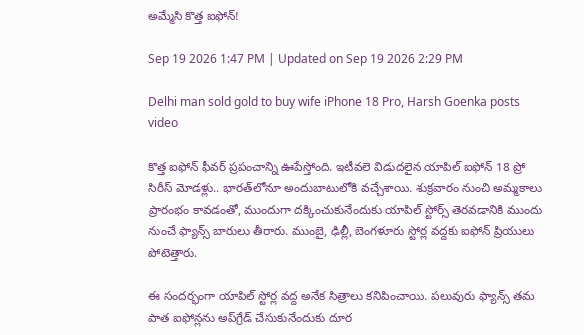అమ్మేసి కొత్త ఐఫోన్‌!

Sep 19 2026 1:47 PM | Updated on Sep 19 2026 2:29 PM

Delhi man sold gold to buy wife iPhone 18 Pro, Harsh Goenka posts video

కొత్త ఐఫోన్‌ ఫీవర్‌ ప్రపంచాన్ని ఊపేస్తోంది. ఇటీవలె విడుదలైన యాపిల్‌ ఐఫోన్‌ 18 ప్రో సిరీస్‌ మోడళ్లు.. భారత్‌లోనూ అందుబాటులోకి వచ్చేశాయి. శుక్రవారం నుంచి అమ్మకాలు ప్రారంభం కావడంతో, ముందుగా దక్కించుకునేందుకు యాపిల్‌ స్టోర్స్‌ తెరవడానికి ముందు నుంచే ఫ్యాన్స్‌ బారులు తీరారు. ముంబై, ఢిల్లీ, బెంగళూరు స్టోర్ల వద్దకు ఐఫోన్‌ ప్రియులు పోటెత్తారు.

ఈ సందర్భంగా యాపిల్‌ స్టోర్ల వద్ద అనేక సిత్రాలు కనిపించాయి. పలువురు ఫ్యాన్స్‌ తమ పాత ఐఫోన్లను అప్‌గ్రేడ్‌ చేసుకునేందుకు దూర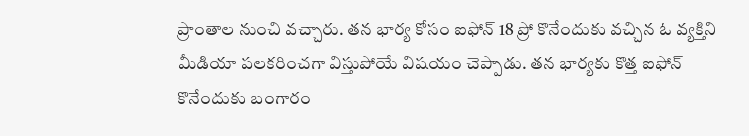ప్రాంతాల నుంచి వచ్చారు. తన భార్య కోసం ఐఫోన్‌ 18 ప్రో కొనేందుకు వచ్చిన ఓ వ్యక్తిని మీడియా పలకరించగా విస్తుపోయే విషయం చెప్పాడు. తన భార్యకు కొత్త ఐఫోన్‌ కొనేందుకు బంగారం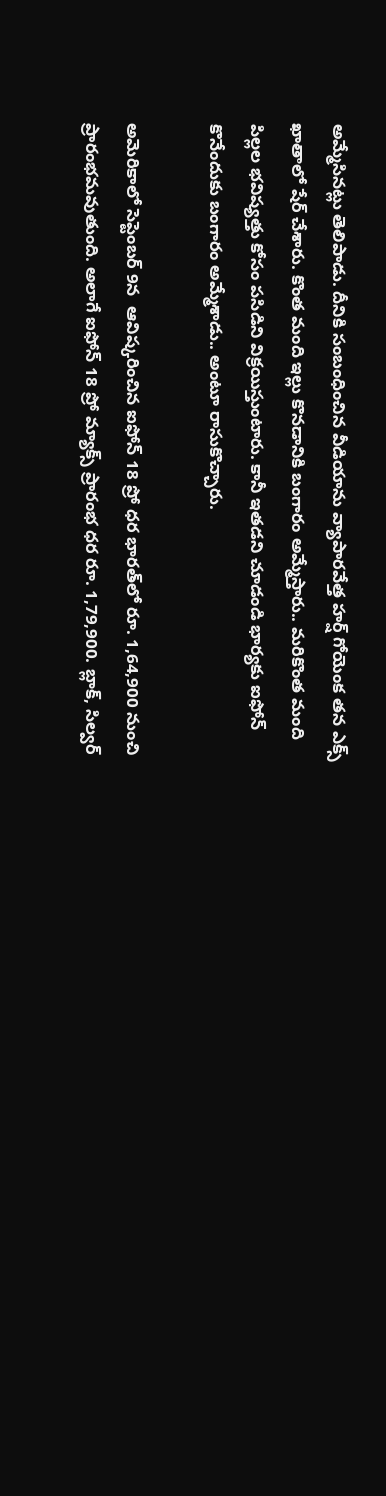అ‍మ్మేసినట్లు తెలిపాడు. దీనికి సంబంధించిన వీడియాను వ్యాపారవేత్త హర్ష్‌ గోయెంక తన ఎక్స్‌ ఖాతాలో షేర్‌ చేశారు. కొంత మంది ఇల్లు కొనడానికి బంగారం అమ్మేస్తారు.. మరికొంత మంది పిల్లల భవిష్యత్తు కోసం పసిడిని విక్రయిస్తుంటారు. కానీ ఇతడని చూడండి భార్యకు ఐఫోన్‌ కొనేందుకు బంగారం అమ్మేశాడు.. అంటూ రాసుకొచ్చారు.

అమెరికాలో సెప్టెంబర్‌ 9న  ఆవిష్కరించిన ఐఫోన్‌ 18 ప్రో ధర భారత్‌లో రూ. 1,64,900 నుంచి ప్రారంభమవుతుంది. అలాగే ఐఫోన్‌ 18 ప్రో మ్యాక్స్‌ ప్రారంభ ధర రూ. 1,79,900. బ్లాక్, సిల్వర్‌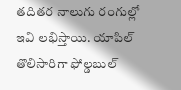తదితర నాలుగు రంగుల్లో ఇవి లభిస్తాయి. యాపిల్‌ తొలిసారిగా ఫోల్డబుల్‌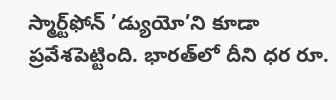స్మార్ట్‌ఫోన్‌ ’డ్యుయో’ని కూడా ప్రవేశపెట్టింది. భారత్‌లో దీని ధర రూ.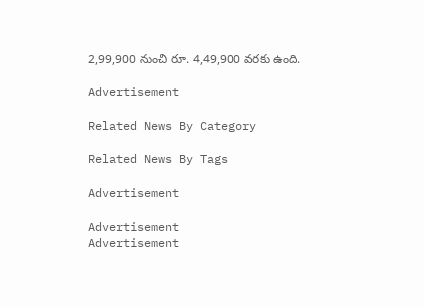2,99,900 నుంచి రూ. 4,49,900 వరకు ఉంది.

Advertisement

Related News By Category

Related News By Tags

Advertisement

Advertisement
Advertisement